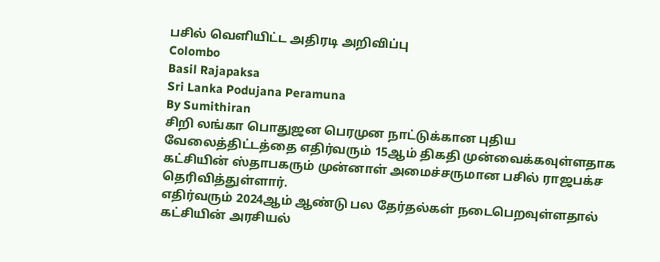பசில் வெளியிட்ட அதிரடி அறிவிப்பு
Colombo
Basil Rajapaksa
Sri Lanka Podujana Peramuna
By Sumithiran
சிறி லங்கா பொதுஜன பெரமுன நாட்டுக்கான புதிய வேலைத்திட்டத்தை எதிர்வரும் 15ஆம் திகதி முன்வைக்கவுள்ளதாக கட்சியின் ஸ்தாபகரும் முன்னாள் அமைச்சருமான பசில் ராஜபக்ச தெரிவித்துள்ளார்.
எதிர்வரும் 2024ஆம் ஆண்டு பல தேர்தல்கள் நடைபெறவுள்ளதால் கட்சியின் அரசியல்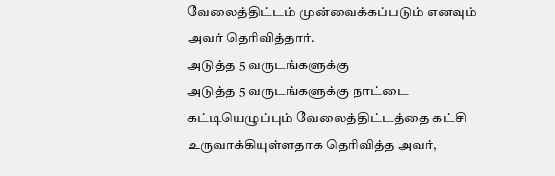வேலைத்திட்டம் முன்வைக்கப்படும் எனவும் அவர் தெரிவித்தார்.
அடுத்த 5 வருடங்களுக்கு
அடுத்த 5 வருடங்களுக்கு நாட்டை கட்டியெழுப்பும் வேலைத்திட்டத்தை கட்சி உருவாக்கியுள்ளதாக தெரிவித்த அவர்,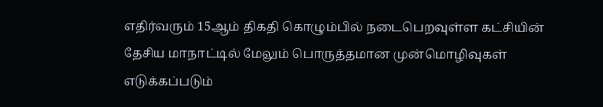எதிர்வரும் 15ஆம் திகதி கொழும்பில் நடைபெறவுள்ள கட்சியின் தேசிய மாநாட்டில் மேலும் பொருத்தமான முன்மொழிவுகள் எடுக்கப்படும்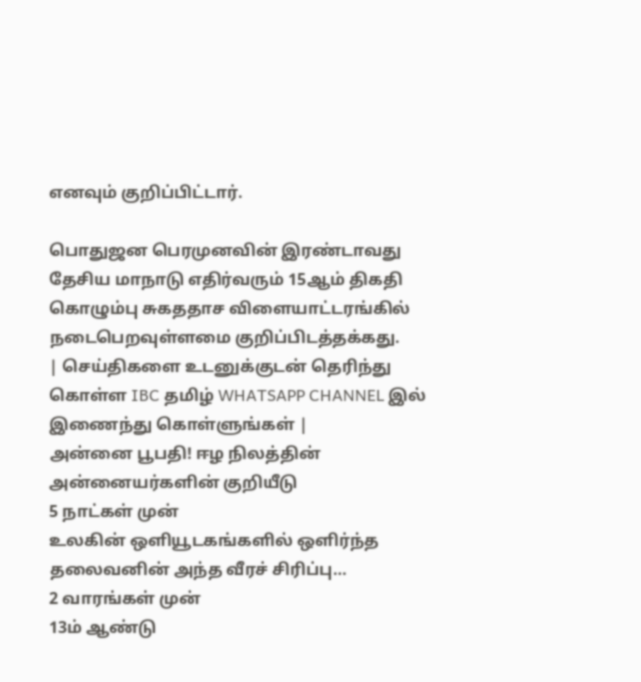எனவும் குறிப்பிட்டார்.

பொதுஜன பெரமுனவின் இரண்டாவது தேசிய மாநாடு எதிர்வரும் 15ஆம் திகதி கொழும்பு சுகததாச விளையாட்டரங்கில் நடைபெறவுள்ளமை குறிப்பிடத்தக்கது.
| செய்திகளை உடனுக்குடன் தெரிந்து கொள்ள IBC தமிழ் WHATSAPP CHANNEL இல் இணைந்து கொள்ளுங்கள் |
அன்னை பூபதி! ஈழ நிலத்தின் அன்னையர்களின் குறியீடு
5 நாட்கள் முன்
உலகின் ஒளியூடகங்களில் ஒளிர்ந்த தலைவனின் அந்த வீரச் சிரிப்பு…
2 வாரங்கள் முன்
13ம் ஆண்டு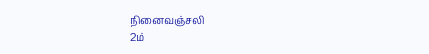நினைவஞ்சலி
2ம்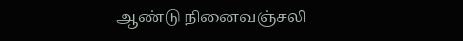ஆண்டு நினைவஞ்சலி